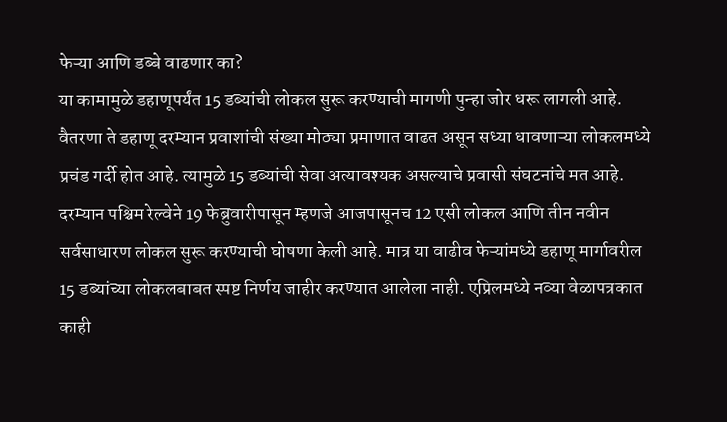फेऱ्या आणि डब्बे वाढणार का?
या कामामुळे डहाणूपर्यंत 15 डब्यांची लोकल सुरू करण्याची मागणी पुन्हा जोर धरू लागली आहे. वैतरणा ते डहाणू दरम्यान प्रवाशांची संख्या मोठ्या प्रमाणात वाढत असून सध्या धावणाऱ्या लोकलमध्ये प्रचंड गर्दी होत आहे. त्यामुळे 15 डब्यांची सेवा अत्यावश्यक असल्याचे प्रवासी संघटनांचे मत आहे.
दरम्यान पश्चिम रेल्वेने 19 फेब्रुवारीपासून म्हणजे आजपासूनच 12 एसी लोकल आणि तीन नवीन सर्वसाधारण लोकल सुरू करण्याची घोषणा केली आहे. मात्र या वाढीव फेऱ्यांमध्ये डहाणू मार्गावरील 15 डब्यांच्या लोकलबाबत स्पष्ट निर्णय जाहीर करण्यात आलेला नाही. एप्रिलमध्ये नव्या वेळापत्रकात काही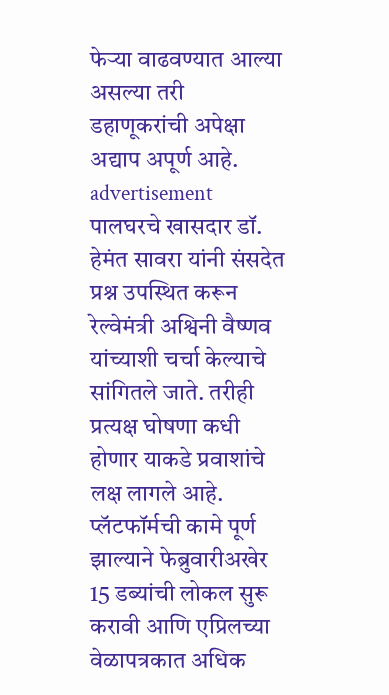फेऱ्या वाढवण्यात आल्या असल्या तरी डहाणूकरांची अपेक्षा अद्याप अपूर्ण आहे.
advertisement
पालघरचे खासदार डॉ. हेमंत सावरा यांनी संसदेत प्रश्न उपस्थित करून रेल्वेमंत्री अश्विनी वैष्णव यांच्याशी चर्चा केल्याचे सांगितले जाते. तरीही प्रत्यक्ष घोषणा कधी होणार याकडे प्रवाशांचे लक्ष लागले आहे. प्लॅटफॉर्मची कामे पूर्ण झाल्याने फेब्रुवारीअखेर 15 डब्यांची लोकल सुरू करावी आणि एप्रिलच्या वेळापत्रकात अधिक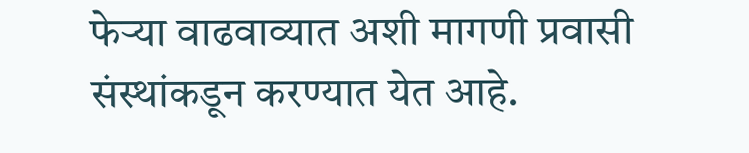फेऱ्या वाढवाव्यात अशी मागणी प्रवासी संस्थांकडून करण्यात येत आहे.